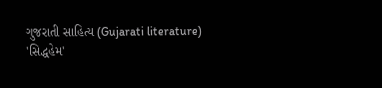ગુજરાતી સાહિત્ય (Gujarati literature)
'સિદ્ધહેમ'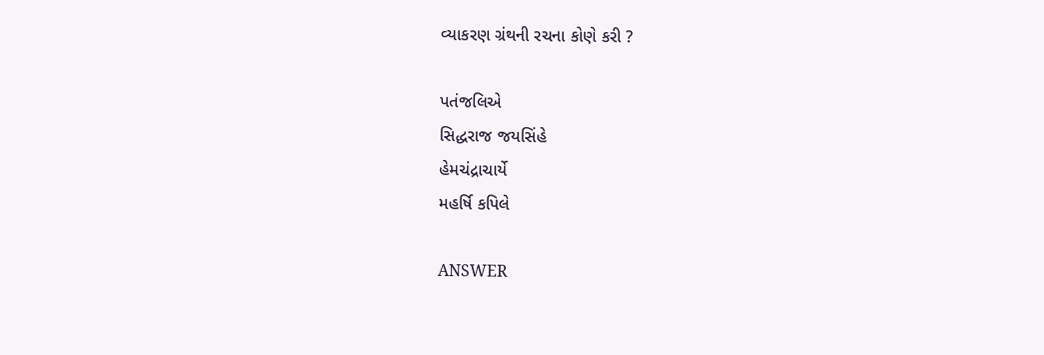વ્યાકરણ ગ્રંથની રચના કોણે કરી ?

પતંજલિએ
સિદ્ધરાજ જયસિંહે
હેમચંદ્રાચાર્યે
મહર્ષિ કપિલે

ANSWER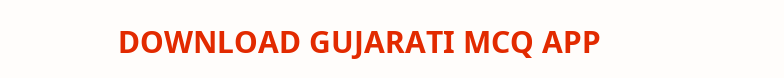DOWNLOAD GUJARATI MCQ APP